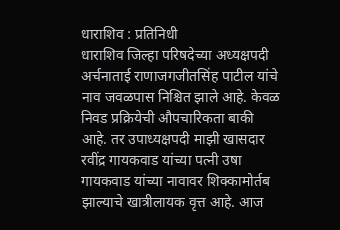धाराशिव : प्रतिनिधी
धाराशिव जिल्हा परिषदेच्या अध्यक्षपदी अर्चनाताई राणाजगजीतसिंह पाटील यांचे नाव जवळपास निश्चित झाले आहे. केवळ निवड प्रक्रियेची औपचारिकता बाकी आहे. तर उपाध्यक्षपदी माझी खासदार रवींद्र गायकवाड यांच्या पत्नी उषा गायकवाड यांच्या नावावर शिक्कामोर्तब झाल्याचे खात्रीलायक वृत्त आहे. आज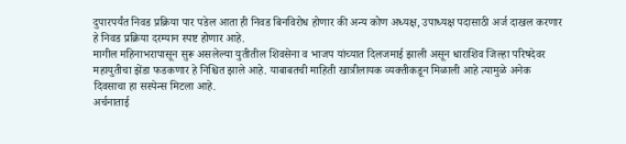दुपारपर्यंत निवड प्रक्रिया पार पडेल आता ही निवड बिनविरोध होणार की अन्य कोण अध्यक्ष, उपाध्यक्ष पदासाठी अर्ज दाखल करणार हे निवड प्रक्रिया दरम्यान स्पष्ट होणार आहे.
मागील महिनाभरापासून सुरू असलेल्या युतीतील शिवसेना व भाजप यांच्यात दिलजमाई झाली असून धाराशिव जिल्हा परिषदेवर महायुतीचा झेंडा फडकणार हे निश्चित झाले आहे. याबाबतची माहिती खात्रीलायक व्यक्तीकडून मिळाली आहे त्यामुळे अनेक दिवसाचा हा सस्पेन्स मिटला आहे.
अर्चनाताई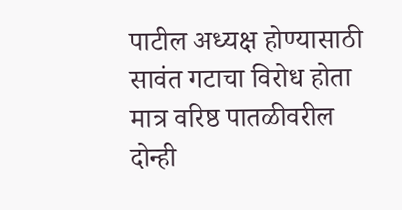पाटील अध्यक्ष होण्यासाठी सावंत गटाचा विरोध होता मात्र वरिष्ठ पातळीवरील दोन्ही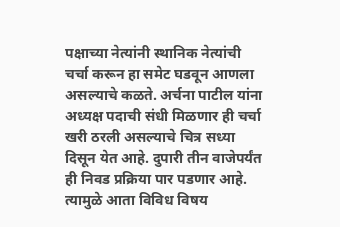पक्षाच्या नेत्यांनी स्थानिक नेत्यांची चर्चा करून हा समेट घडवून आणला असल्याचे कळते. अर्चना पाटील यांना अध्यक्ष पदाची संधी मिळणार ही चर्चा खरी ठरली असल्याचे चित्र सध्या दिसून येत आहे. दुपारी तीन वाजेपर्यंत ही निवड प्रक्रिया पार पडणार आहे. त्यामुळे आता विविध विषय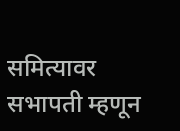समित्यावर सभापती म्हणून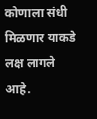कोणाला संधी मिळणार याकडे लक्ष लागले आहे.